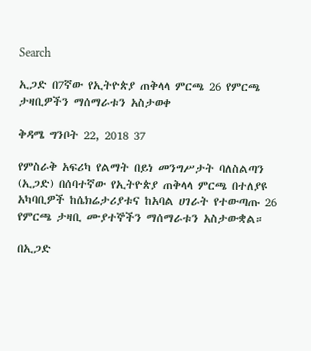Search

ኢጋድ በ7ኛው የኢትዮጵያ ጠቅላላ ምርጫ 26 የምርጫ ታዛቢዎችን ማሰማራቱን አስታወቀ

ቅዳሜ ግንቦት 22, 2018 37

የምስራቅ አፍሪካ የልማት በይነ መንግሥታት ባለስልጣን (ኢጋድ) በሰባተኛው የኢትዮጵያ ጠቅላላ ምርጫ በተለያዩ አካባቢዎች ከሴክሬታሪያቱና ከአባል ሀገራት የተውጣጡ 26 የምርጫ ታዛቢ ሙያተኞችን ማሰማራቱን አስታውቋል።

በኢጋድ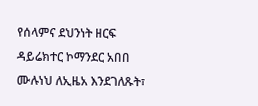የሰላምና ደህንነት ዘርፍ ዳይሬክተር ኮማንደር አበበ ሙሉነህ ለኢዜአ እንደገለጹት፣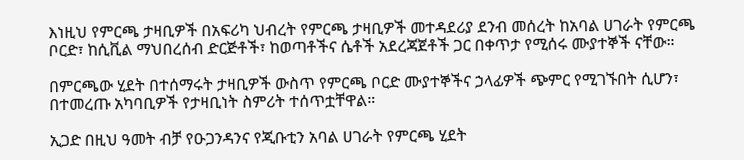እነዚህ የምርጫ ታዛቢዎች በአፍሪካ ህብረት የምርጫ ታዛቢዎች መተዳደሪያ ደንብ መሰረት ከአባል ሀገራት የምርጫ ቦርድ፣ ከሲቪል ማህበረሰብ ድርጅቶች፣ ከወጣቶችና ሴቶች አደረጃጀቶች ጋር በቀጥታ የሚሰሩ ሙያተኞች ናቸው።

በምርጫው ሂደት በተሰማሩት ታዛቢዎች ውስጥ የምርጫ ቦርድ ሙያተኞችና ኃላፊዎች ጭምር የሚገኙበት ሲሆን፣ በተመረጡ አካባቢዎች የታዛቢነት ስምሪት ተሰጥቷቸዋል።

ኢጋድ በዚህ ዓመት ብቻ የዑጋንዳንና የጂቡቲን አባል ሀገራት የምርጫ ሂደት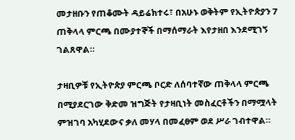መታዘቡን የጠቆሙት ዳይሬክተሩ፣ በአሁኑ ወቅትም የኢትዮጵያን 7 ጠቅላላ ምርጫ በሙያተኞች በማሰማራት እየታዘበ እንደሚገኝ ገልጸዋል።

ታዛቢዎቹ የኢትዮጵያ ምርጫ ቦርድ ለሰባተኛው ጠቅላላ ምርጫ በሚያደርገው ቅድመ ዝግጅት የታዛቢነት መስፈርቶችን በማሟላት ምዝገባ አካሂደውና ቃለ መሃላ በመፈፀም ወደ ሥራ ገብተዋል።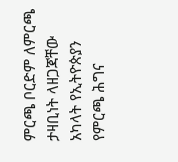ምርጫ ቦርድም ለምርጫ ታዛቢነት ላዘጋጃቸው አካላት የኢትዮጵያን የምርጫ ሕግና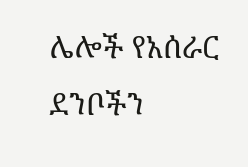ሌሎች የአሰራር ደንቦችን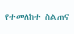የተመለከተ ስልጠና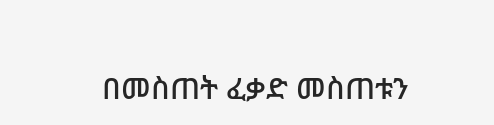በመስጠት ፈቃድ መስጠቱን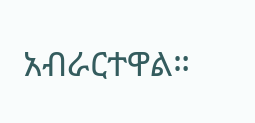አብራርተዋል።